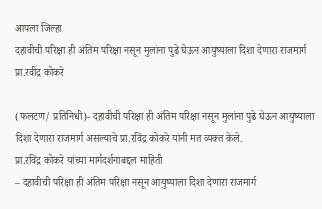आपला जिल्हा
दहावीची परिक्षा ही अंतिम परिक्षा नसून मुलांना पुढे घेऊन आयुष्याला दिशा देणारा राजमार्ग प्रा.रवींद्र कोकरे

(फलटण/ प्रतिनिधी)- दहावीची परिक्षा ही अंतिम परिक्षा नसून मुलांना पुढे घेऊन आयुष्याला दिशा देणारा राजमार्ग असल्याचे प्रा.रविंद्र कोकरे यांनी मत व्यक्त केले.
प्रा.रविंद्र कोकरे यांच्या मार्गदर्शनाबद्दल माहिती
– दहावीची परिक्षा ही अंतिम परिक्षा नसून आयुष्याला दिशा देणारा राजमार्ग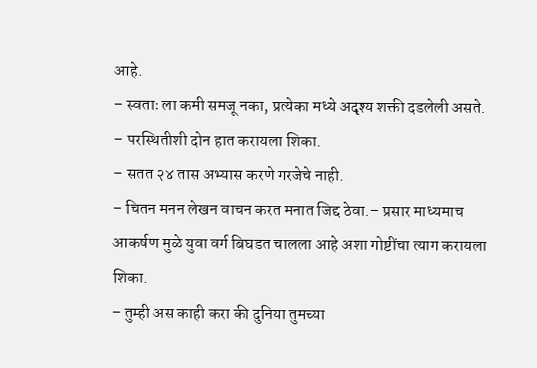आहे.
– स्वताः ला कमी समजू नका, प्रत्येका मध्ये अदृश्य शक्ती दडलेली असते.
– परस्थितीशी दोन हात करायला शिका.
– सतत २४ तास अभ्यास करणे गरजेचे नाही.
– चितन मनन लेखन वाचन करत मनात जिद्द ठेवा.– प्रसार माध्यमाच आकर्षण मुळे युवा वर्ग बिघडत चालला आहे अशा गोष्टींचा त्याग करायला शिका.
– तुम्ही अस काही करा की दुनिया तुमच्या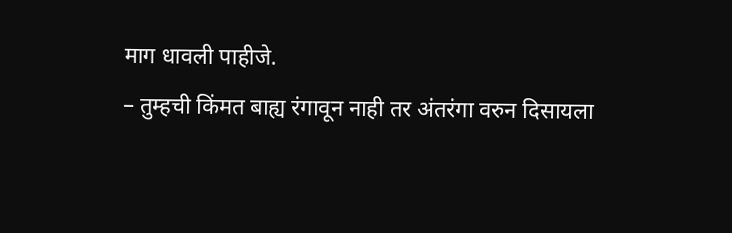माग धावली पाहीजे.
– तुम्हची किंमत बाह्य रंगावून नाही तर अंतरंगा वरुन दिसायला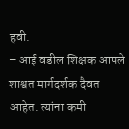हवी.
– आई वडील शिक्षक आपले शाश्वत मार्गदर्शक दैवत आहेत. त्यांना कमी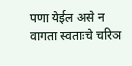पणा येईल असे न वागता स्वताःचे चरिञ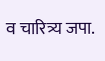व चारित्र्य जपा.